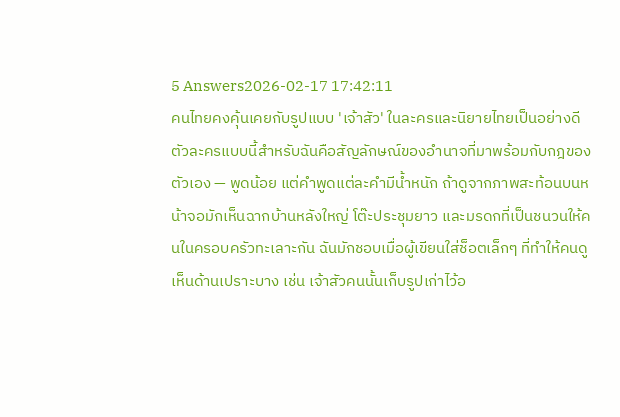5 Answers2026-02-17 17:42:11
คนไทยคงคุ้นเคยกับรูปแบบ 'เจ้าสัว' ในละครและนิยายไทยเป็นอย่างดี
ตัวละครแบบนี้สำหรับฉันคือสัญลักษณ์ของอำนาจที่มาพร้อมกับกฎของตัวเอง — พูดน้อย แต่คำพูดแต่ละคำมีน้ำหนัก ถ้าดูจากภาพสะท้อนบนหน้าจอมักเห็นฉากบ้านหลังใหญ่ โต๊ะประชุมยาว และมรดกที่เป็นชนวนให้คนในครอบครัวทะเลาะกัน ฉันมักชอบเมื่อผู้เขียนใส่ช็อตเล็กๆ ที่ทำให้คนดูเห็นด้านเปราะบาง เช่น เจ้าสัวคนนั้นเก็บรูปเก่าไว้อ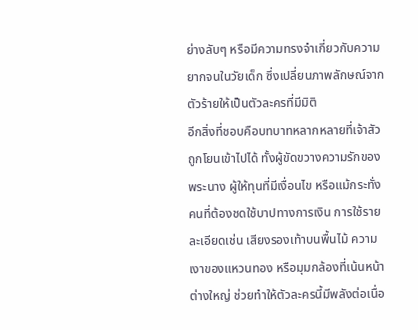ย่างลับๆ หรือมีความทรงจำเกี่ยวกับความยากจนในวัยเด็ก ซึ่งเปลี่ยนภาพลักษณ์จากตัวร้ายให้เป็นตัวละครที่มีมิติ
อีกสิ่งที่ชอบคือบทบาทหลากหลายที่เจ้าสัวถูกโยนเข้าไปได้ ทั้งผู้ขัดขวางความรักของพระนาง ผู้ให้ทุนที่มีเงื่อนไข หรือแม้กระทั่งคนที่ต้องชดใช้บาปทางการเงิน การใช้รายละเอียดเช่น เสียงรองเท้าบนพื้นไม้ ความเงาของแหวนทอง หรือมุมกล้องที่เน้นหน้าต่างใหญ่ ช่วยทำให้ตัวละครนี้มีพลังต่อเนื่อ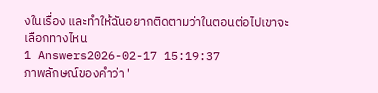งในเรื่อง และทำให้ฉันอยากติดตามว่าในตอนต่อไปเขาจะเลือกทางไหน
1 Answers2026-02-17 15:19:37
ภาพลักษณ์ของคำว่า '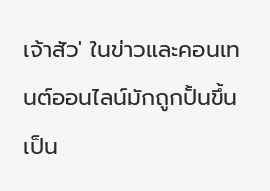เจ้าสัว' ในข่าวและคอนเทนต์ออนไลน์มักถูกปั้นขึ้นเป็น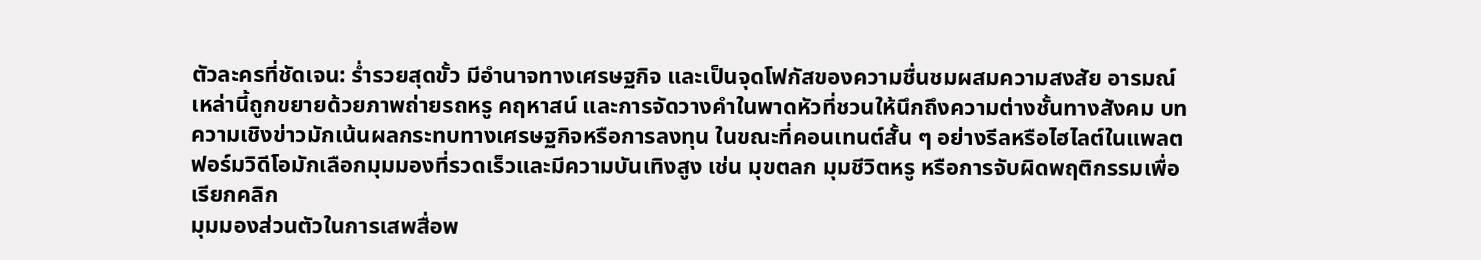ตัวละครที่ชัดเจน: ร่ำรวยสุดขั้ว มีอำนาจทางเศรษฐกิจ และเป็นจุดโฟกัสของความชื่นชมผสมความสงสัย อารมณ์เหล่านี้ถูกขยายด้วยภาพถ่ายรถหรู คฤหาสน์ และการจัดวางคำในพาดหัวที่ชวนให้นึกถึงความต่างชั้นทางสังคม บทความเชิงข่าวมักเน้นผลกระทบทางเศรษฐกิจหรือการลงทุน ในขณะที่คอนเทนต์สั้น ๆ อย่างรีลหรือไฮไลต์ในแพลตฟอร์มวิดีโอมักเลือกมุมมองที่รวดเร็วและมีความบันเทิงสูง เช่น มุขตลก มุมชีวิตหรู หรือการจับผิดพฤติกรรมเพื่อเรียกคลิก
มุมมองส่วนตัวในการเสพสื่อพ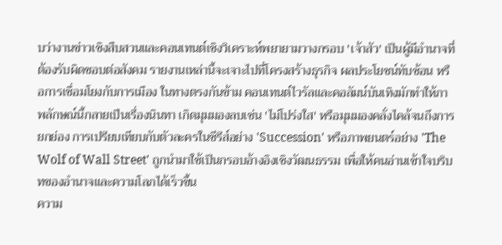บว่างานข่าวเชิงสืบสวนและคอนเทนต์เชิงวิเคราะห์พยายามวางกรอบ 'เจ้าสัว' เป็นผู้มีอำนาจที่ต้องรับผิดชอบต่อสังคม รายงานเหล่านี้จะเจาะไปที่โครงสร้างธุรกิจ ผลประโยชน์ทับซ้อน หรือการเชื่อมโยงกับการเมือง ในทางตรงกันข้าม คอนเทนต์ไวรัลและคอลัมน์บันเทิงมักทำให้ภาพลักษณ์นี้กลายเป็นเรื่องนินทา เกิดมุมมองลบเช่น 'ไม่โปร่งใส' หรือมุมมองคลั่งไคล้จนถึงการยกย่อง การเปรียบเทียบกับตัวละครในซีรีส์อย่าง 'Succession' หรือภาพยนตร์อย่าง 'The Wolf of Wall Street' ถูกนำมาใช้เป็นกรอบอ้างอิงเชิงวัฒนธรรม เพื่อให้คนอ่านเข้าใจบริบทของอำนาจและความโลภได้เร็วขึ้น
ความ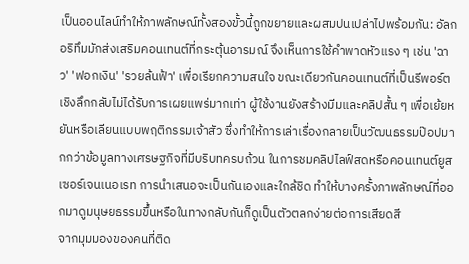เป็นออนไลน์ทำให้ภาพลักษณ์ทั้งสองขั้วนี้ถูกขยายและผสมปนเปล่าไปพร้อมกัน: อัลกอริทึมมักส่งเสริมคอนเทนต์ที่กระตุ้นอารมณ์ จึงเห็นการใช้คำพาดหัวแรง ๆ เช่น 'ฉาว' 'ฟอกเงิน' 'รวยล้นฟ้า' เพื่อเรียกความสนใจ ขณะเดียวกันคอนเทนต์ที่เป็นรีพอร์ตเชิงลึกกลับไม่ได้รับการเผยแพร่มากเท่า ผู้ใช้งานยังสร้างมีมและคลิปสั้น ๆ เพื่อเย้ยหยันหรือเลียนแบบพฤติกรรมเจ้าสัว ซึ่งทำให้การเล่าเรื่องกลายเป็นวัฒนธรรมป๊อปมากกว่าข้อมูลทางเศรษฐกิจที่มีบริบทครบถ้วน ในการชมคลิปไลฟ์สดหรือคอนเทนต์ยูสเซอร์เจนเนอเรท การนำเสนอจะเป็นกันเองและใกล้ชิด ทำให้บางครั้งภาพลักษณ์ที่ออกมาดูมนุษยธรรมขึ้นหรือในทางกลับกันก็ดูเป็นตัวตลกง่ายต่อการเสียดสี
จากมุมมองของคนที่ติด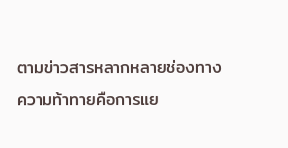ตามข่าวสารหลากหลายช่องทาง ความท้าทายคือการแย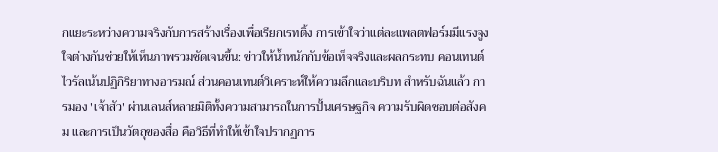กแยะระหว่างความจริงกับการสร้างเรื่องเพื่อเรียกเรทติ้ง การเข้าใจว่าแต่ละแพลตฟอร์มมีแรงจูงใจต่างกันช่วยให้เห็นภาพรวมชัดเจนขึ้น: ข่าวให้น้ำหนักกับข้อเท็จจริงและผลกระทบ คอนเทนต์ไวรัลเน้นปฏิกิริยาทางอารมณ์ ส่วนคอนเทนต์วิเคราะห์ให้ความลึกและบริบท สำหรับฉันแล้ว การมอง 'เจ้าสัว' ผ่านเลนส์หลายมิติทั้งความสามารถในการปั้นเศรษฐกิจ ความรับผิดชอบต่อสังคม และการเป็นวัตถุของสื่อ คือวิธีที่ทำให้เข้าใจปรากฏการ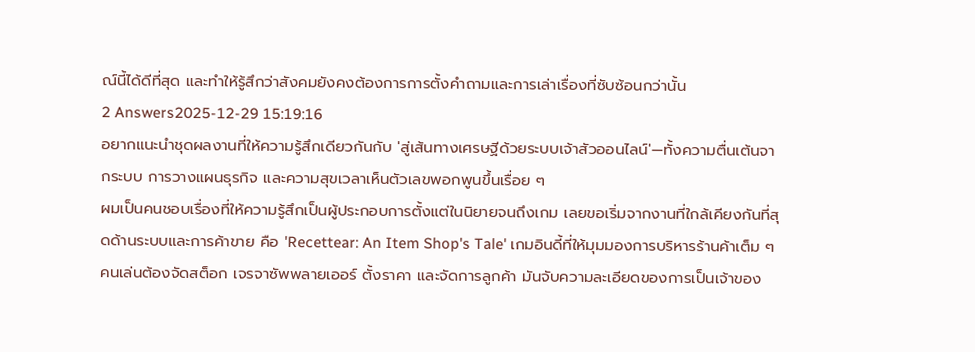ณ์นี้ได้ดีที่สุด และทำให้รู้สึกว่าสังคมยังคงต้องการการตั้งคำถามและการเล่าเรื่องที่ซับซ้อนกว่านั้น
2 Answers2025-12-29 15:19:16
อยากแนะนำชุดผลงานที่ให้ความรู้สึกเดียวกันกับ 'สู่เส้นทางเศรษฐีด้วยระบบเจ้าสัวออนไลน์'—ทั้งความตื่นเต้นจากระบบ การวางแผนธุรกิจ และความสุขเวลาเห็นตัวเลขพอกพูนขึ้นเรื่อย ๆ
ผมเป็นคนชอบเรื่องที่ให้ความรู้สึกเป็นผู้ประกอบการตั้งแต่ในนิยายจนถึงเกม เลยขอเริ่มจากงานที่ใกล้เคียงกันที่สุดด้านระบบและการค้าขาย คือ 'Recettear: An Item Shop's Tale' เกมอินดี้ที่ให้มุมมองการบริหารร้านค้าเต็ม ๆ คนเล่นต้องจัดสต็อก เจรจาซัพพลายเออร์ ตั้งราคา และจัดการลูกค้า มันจับความละเอียดของการเป็นเจ้าของ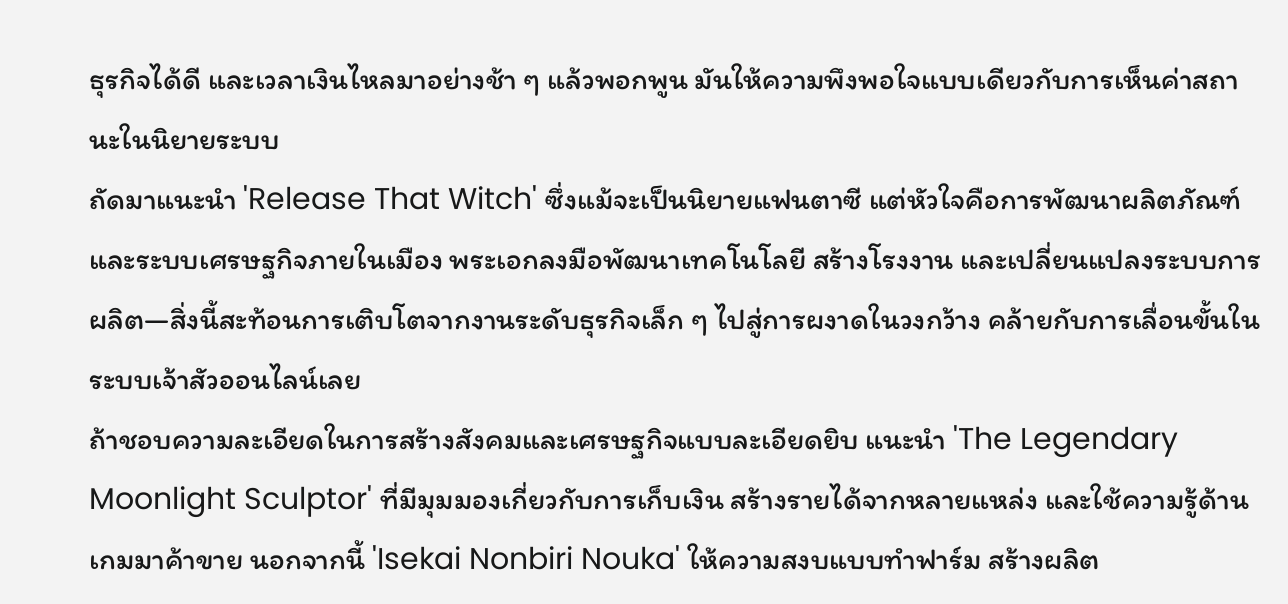ธุรกิจได้ดี และเวลาเงินไหลมาอย่างช้า ๆ แล้วพอกพูน มันให้ความพึงพอใจแบบเดียวกับการเห็นค่าสถานะในนิยายระบบ
ถัดมาแนะนำ 'Release That Witch' ซึ่งแม้จะเป็นนิยายแฟนตาซี แต่หัวใจคือการพัฒนาผลิตภัณฑ์และระบบเศรษฐกิจภายในเมือง พระเอกลงมือพัฒนาเทคโนโลยี สร้างโรงงาน และเปลี่ยนแปลงระบบการผลิต—สิ่งนี้สะท้อนการเติบโตจากงานระดับธุรกิจเล็ก ๆ ไปสู่การผงาดในวงกว้าง คล้ายกับการเลื่อนขั้นในระบบเจ้าสัวออนไลน์เลย
ถ้าชอบความละเอียดในการสร้างสังคมและเศรษฐกิจแบบละเอียดยิบ แนะนำ 'The Legendary Moonlight Sculptor' ที่มีมุมมองเกี่ยวกับการเก็บเงิน สร้างรายได้จากหลายแหล่ง และใช้ความรู้ด้านเกมมาค้าขาย นอกจากนี้ 'Isekai Nonbiri Nouka' ให้ความสงบแบบทำฟาร์ม สร้างผลิต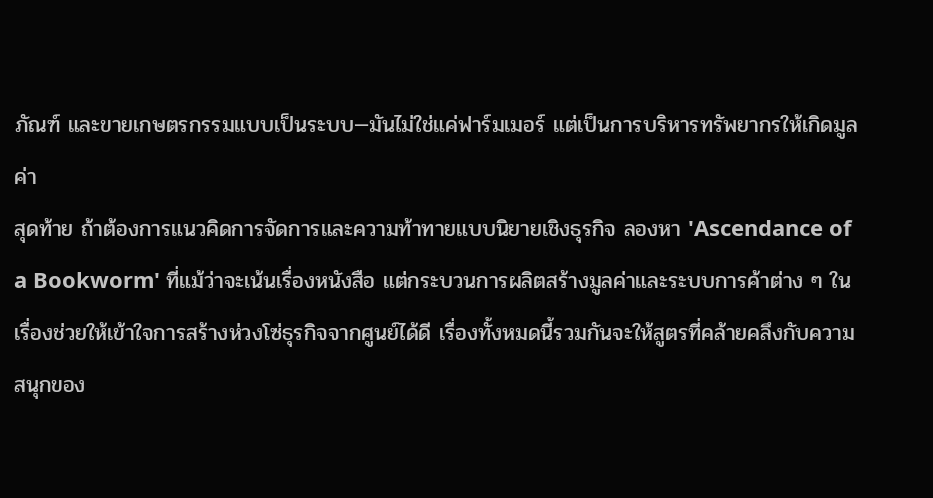ภัณฑ์ และขายเกษตรกรรมแบบเป็นระบบ—มันไม่ใช่แค่ฟาร์มเมอร์ แต่เป็นการบริหารทรัพยากรให้เกิดมูลค่า
สุดท้าย ถ้าต้องการแนวคิดการจัดการและความท้าทายแบบนิยายเชิงธุรกิจ ลองหา 'Ascendance of a Bookworm' ที่แม้ว่าจะเน้นเรื่องหนังสือ แต่กระบวนการผลิตสร้างมูลค่าและระบบการค้าต่าง ๆ ในเรื่องช่วยให้เข้าใจการสร้างห่วงโซ่ธุรกิจจากศูนย์ได้ดี เรื่องทั้งหมดนี้รวมกันจะให้สูตรที่คล้ายคลึงกับความสนุกของ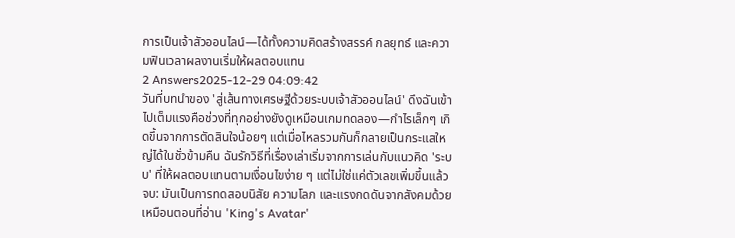การเป็นเจ้าสัวออนไลน์—ได้ทั้งความคิดสร้างสรรค์ กลยุทธ์ และความฟินเวลาผลงานเริ่มให้ผลตอบแทน
2 Answers2025-12-29 04:09:42
วันที่บทนำของ 'สู่เส้นทางเศรษฐีด้วยระบบเจ้าสัวออนไลน์' ดึงฉันเข้าไปเต็มแรงคือช่วงที่ทุกอย่างยังดูเหมือนเกมทดลอง—กำไรเล็กๆ เกิดขึ้นจากการตัดสินใจน้อยๆ แต่เมื่อไหลรวมกันก็กลายเป็นกระแสใหญ่ได้ในชั่วข้ามคืน ฉันรักวิธีที่เรื่องเล่าเริ่มจากการเล่นกับแนวคิด 'ระบบ' ที่ให้ผลตอบแทนตามเงื่อนไขง่าย ๆ แต่ไม่ใช่แค่ตัวเลขเพิ่มขึ้นแล้วจบ: มันเป็นการทดสอบนิสัย ความโลภ และแรงกดดันจากสังคมด้วย เหมือนตอนที่อ่าน 'King's Avatar'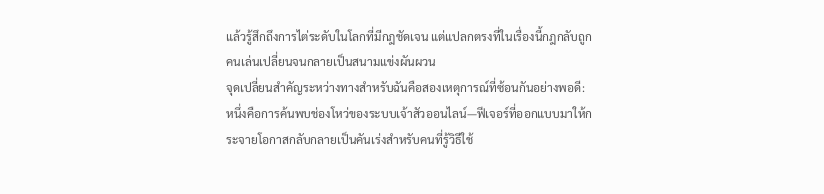แล้วรู้สึกถึงการไต่ระดับในโลกที่มีกฎชัดเจน แต่แปลกตรงที่ในเรื่องนี้กฎกลับถูกคนเล่นเปลี่ยนจนกลายเป็นสนามแข่งผันผวน
จุดเปลี่ยนสำคัญระหว่างทางสำหรับฉันคือสองเหตุการณ์ที่ซ้อนกันอย่างพอดี: หนึ่งคือการค้นพบช่องโหว่ของระบบเจ้าสัวออนไลน์—ฟีเจอร์ที่ออกแบบมาให้กระจายโอกาสกลับกลายเป็นคันเร่งสำหรับคนที่รู้วิธีใช้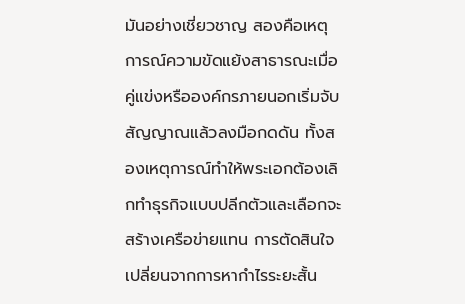มันอย่างเชี่ยวชาญ สองคือเหตุการณ์ความขัดแย้งสาธารณะเมื่อคู่แข่งหรือองค์กรภายนอกเริ่มจับสัญญาณแล้วลงมือกดดัน ทั้งสองเหตุการณ์ทำให้พระเอกต้องเลิกทำธุรกิจแบบปลีกตัวและเลือกจะสร้างเครือข่ายแทน การตัดสินใจเปลี่ยนจากการหากำไรระยะสั้น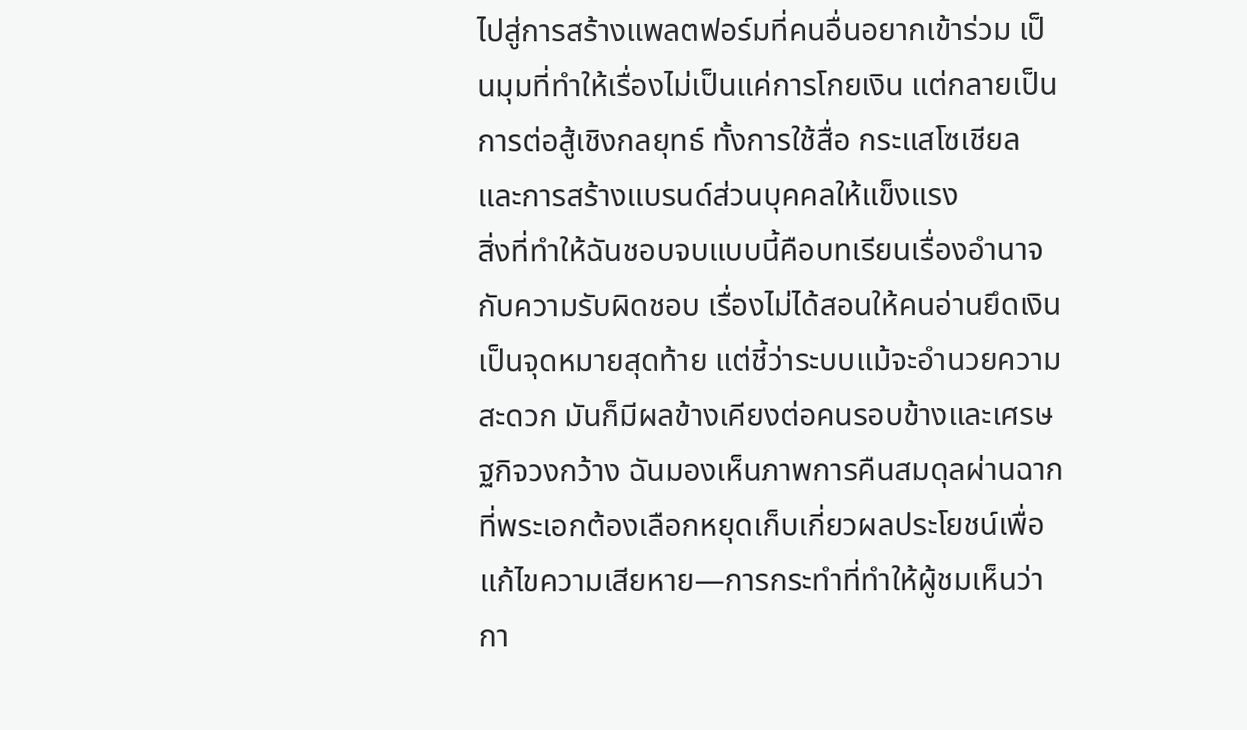ไปสู่การสร้างแพลตฟอร์มที่คนอื่นอยากเข้าร่วม เป็นมุมที่ทำให้เรื่องไม่เป็นแค่การโกยเงิน แต่กลายเป็นการต่อสู้เชิงกลยุทธ์ ทั้งการใช้สื่อ กระแสโซเชียล และการสร้างแบรนด์ส่วนบุคคลให้แข็งแรง
สิ่งที่ทำให้ฉันชอบจบแบบนี้คือบทเรียนเรื่องอำนาจกับความรับผิดชอบ เรื่องไม่ได้สอนให้คนอ่านยึดเงินเป็นจุดหมายสุดท้าย แต่ชี้ว่าระบบแม้จะอำนวยความสะดวก มันก็มีผลข้างเคียงต่อคนรอบข้างและเศรษฐกิจวงกว้าง ฉันมองเห็นภาพการคืนสมดุลผ่านฉากที่พระเอกต้องเลือกหยุดเก็บเกี่ยวผลประโยชน์เพื่อแก้ไขความเสียหาย—การกระทำที่ทำให้ผู้ชมเห็นว่ากา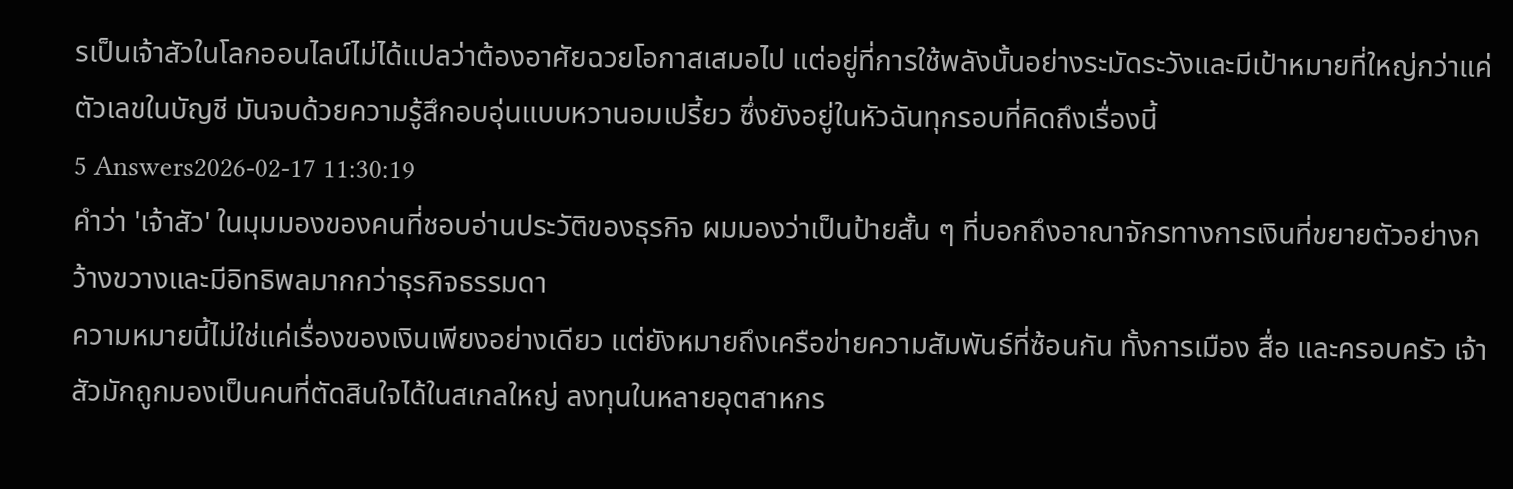รเป็นเจ้าสัวในโลกออนไลน์ไม่ได้แปลว่าต้องอาศัยฉวยโอกาสเสมอไป แต่อยู่ที่การใช้พลังนั้นอย่างระมัดระวังและมีเป้าหมายที่ใหญ่กว่าแค่ตัวเลขในบัญชี มันจบด้วยความรู้สึกอบอุ่นแบบหวานอมเปรี้ยว ซึ่งยังอยู่ในหัวฉันทุกรอบที่คิดถึงเรื่องนี้
5 Answers2026-02-17 11:30:19
คำว่า 'เจ้าสัว' ในมุมมองของคนที่ชอบอ่านประวัติของธุรกิจ ผมมองว่าเป็นป้ายสั้น ๆ ที่บอกถึงอาณาจักรทางการเงินที่ขยายตัวอย่างกว้างขวางและมีอิทธิพลมากกว่าธุรกิจธรรมดา
ความหมายนี้ไม่ใช่แค่เรื่องของเงินเพียงอย่างเดียว แต่ยังหมายถึงเครือข่ายความสัมพันธ์ที่ซ้อนกัน ทั้งการเมือง สื่อ และครอบครัว เจ้าสัวมักถูกมองเป็นคนที่ตัดสินใจได้ในสเกลใหญ่ ลงทุนในหลายอุตสาหกร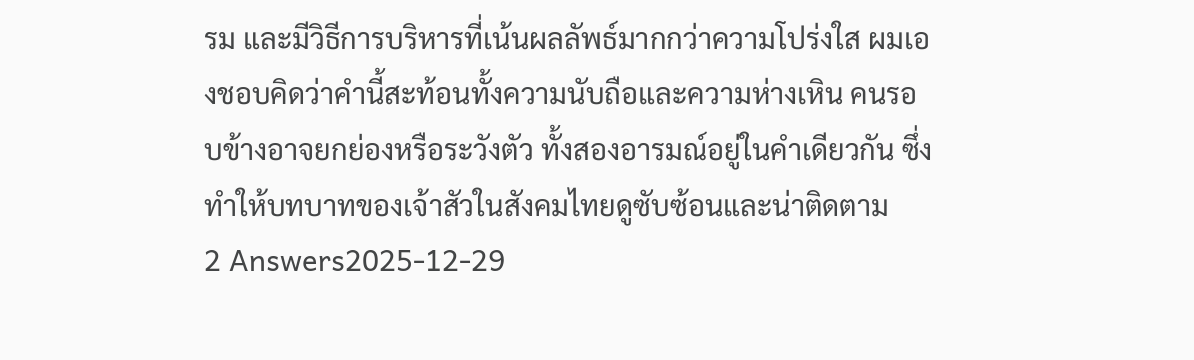รม และมีวิธีการบริหารที่เน้นผลลัพธ์มากกว่าความโปร่งใส ผมเองชอบคิดว่าคำนี้สะท้อนทั้งความนับถือและความห่างเหิน คนรอบข้างอาจยกย่องหรือระวังตัว ทั้งสองอารมณ์อยู่ในคำเดียวกัน ซึ่งทำให้บทบาทของเจ้าสัวในสังคมไทยดูซับซ้อนและน่าติดตาม
2 Answers2025-12-29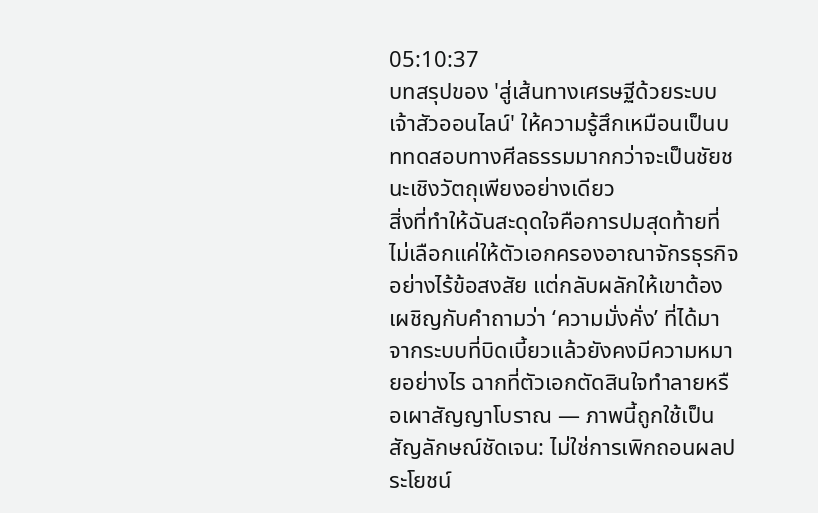05:10:37
บทสรุปของ 'สู่เส้นทางเศรษฐีด้วยระบบเจ้าสัวออนไลน์' ให้ความรู้สึกเหมือนเป็นบททดสอบทางศีลธรรมมากกว่าจะเป็นชัยชนะเชิงวัตถุเพียงอย่างเดียว
สิ่งที่ทำให้ฉันสะดุดใจคือการปมสุดท้ายที่ไม่เลือกแค่ให้ตัวเอกครองอาณาจักรธุรกิจอย่างไร้ข้อสงสัย แต่กลับผลักให้เขาต้องเผชิญกับคำถามว่า ‘ความมั่งคั่ง’ ที่ได้มาจากระบบที่บิดเบี้ยวแล้วยังคงมีความหมายอย่างไร ฉากที่ตัวเอกตัดสินใจทำลายหรือเผาสัญญาโบราณ — ภาพนี้ถูกใช้เป็นสัญลักษณ์ชัดเจน: ไม่ใช่การเพิกถอนผลประโยชน์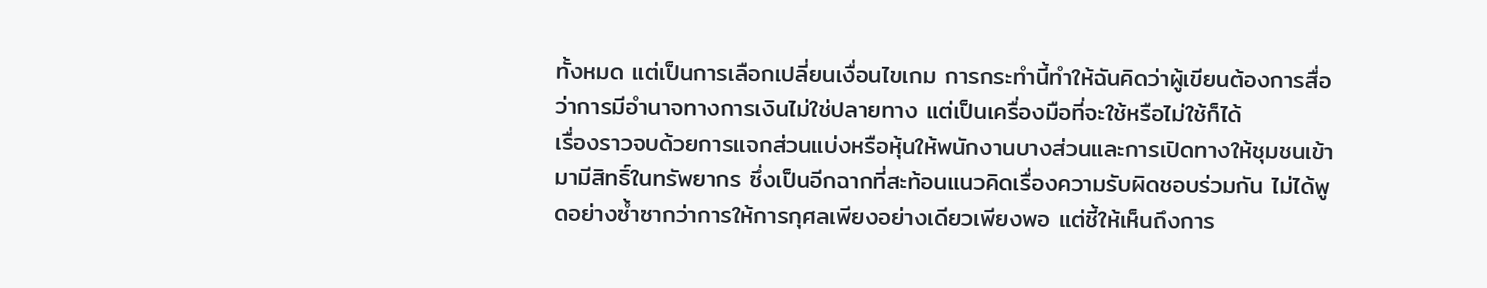ทั้งหมด แต่เป็นการเลือกเปลี่ยนเงื่อนไขเกม การกระทำนี้ทำให้ฉันคิดว่าผู้เขียนต้องการสื่อว่าการมีอำนาจทางการเงินไม่ใช่ปลายทาง แต่เป็นเครื่องมือที่จะใช้หรือไม่ใช้ก็ได้
เรื่องราวจบด้วยการแจกส่วนแบ่งหรือหุ้นให้พนักงานบางส่วนและการเปิดทางให้ชุมชนเข้ามามีสิทธิ์ในทรัพยากร ซึ่งเป็นอีกฉากที่สะท้อนแนวคิดเรื่องความรับผิดชอบร่วมกัน ไม่ได้พูดอย่างซ้ำซากว่าการให้การกุศลเพียงอย่างเดียวเพียงพอ แต่ชี้ให้เห็นถึงการ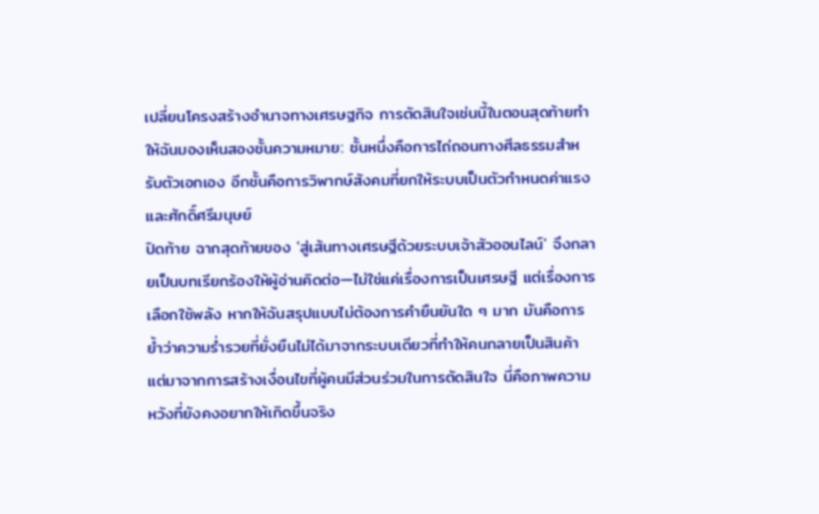เปลี่ยนโครงสร้างอำนาจทางเศรษฐกิจ การตัดสินใจเช่นนี้ในตอนสุดท้ายทำให้ฉันมองเห็นสองชั้นความหมาย: ชั้นหนึ่งคือการไถ่ถอนทางศีลธรรมสำหรับตัวเอกเอง อีกชั้นคือการวิพากษ์สังคมที่ยกให้ระบบเป็นตัวกำหนดค่าแรงและศักดิ์ศรีมนุษย์
ปิดท้าย ฉากสุดท้ายของ 'สู่เส้นทางเศรษฐีด้วยระบบเจ้าสัวออนไลน์' จึงกลายเป็นบทเรียกร้องให้ผู้อ่านคิดต่อ—ไม่ใช่แค่เรื่องการเป็นเศรษฐี แต่เรื่องการเลือกใช้พลัง หากให้ฉันสรุปแบบไม่ต้องการคำยืนยันใด ๆ มาก มันคือการย้ำว่าความร่ำรวยที่ยั่งยืนไม่ได้มาจากระบบเดียวที่ทำให้คนกลายเป็นสินค้า แต่มาจากการสร้างเงื่อนไขที่ผู้คนมีส่วนร่วมในการตัดสินใจ นี่คือภาพความหวังที่ยังคงอยากให้เกิดขึ้นจริง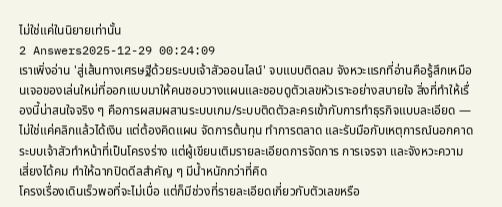ไม่ใช่แค่ในนิยายเท่านั้น
2 Answers2025-12-29 00:24:09
เราเพิ่งอ่าน 'สู่เส้นทางเศรษฐีด้วยระบบเจ้าสัวออนไลน์' จบแบบติดลม จังหวะแรกที่อ่านคือรู้สึกเหมือนเจอของเล่นใหม่ที่ออกแบบมาให้คนชอบวางแผนและชอบดูตัวเลขหัวเราะอย่างสบายใจ สิ่งที่ทำให้เรื่องนี้น่าสนใจจริง ๆ คือการผสมผสานระบบเกม/ระบบติดตัวละครเข้ากับการทำธุรกิจแบบละเอียด — ไม่ใช่แค่คลิกแล้วได้เงิน แต่ต้องคิดแผน จัดการต้นทุน ทำการตลาด และรับมือกับเหตุการณ์นอกคาด ระบบเจ้าสัวทำหน้าที่เป็นโครงร่าง แต่ผู้เขียนเติมรายละเอียดการจัดการ การเจรจา และจังหวะความเสี่ยงได้คม ทำให้ฉากปิดดีลสำคัญ ๆ มีน้ำหนักกว่าที่คิด
โครงเรื่องเดินเร็วพอที่จะไม่เบื่อ แต่ก็มีช่วงที่รายละเอียดเกี่ยวกับตัวเลขหรือ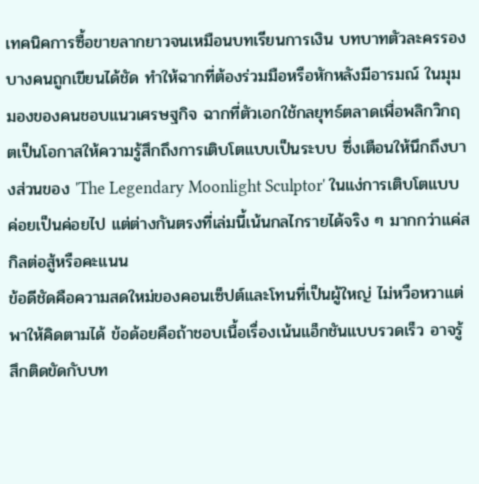เทคนิคการซื้อขายลากยาวจนเหมือนบทเรียนการเงิน บทบาทตัวละครรองบางคนถูกเขียนได้ชัด ทำให้ฉากที่ต้องร่วมมือหรือหักหลังมีอารมณ์ ในมุมมองของคนชอบแนวเศรษฐกิจ ฉากที่ตัวเอกใช้กลยุทธ์ตลาดเพื่อพลิกวิกฤตเป็นโอกาสให้ความรู้สึกถึงการเติบโตแบบเป็นระบบ ซึ่งเตือนให้นึกถึงบางส่วนของ 'The Legendary Moonlight Sculptor' ในแง่การเติบโตแบบค่อยเป็นค่อยไป แต่ต่างกันตรงที่เล่มนี้เน้นกลไกรายได้จริง ๆ มากกว่าแค่สกิลต่อสู้หรือคะแนน
ข้อดีชัดคือความสดใหม่ของคอนเซ็ปต์และโทนที่เป็นผู้ใหญ่ ไม่หวือหวาแต่พาให้คิดตามได้ ข้อด้อยคือถ้าชอบเนื้อเรื่องเน้นแอ็กชันแบบรวดเร็ว อาจรู้สึกติดขัดกับบท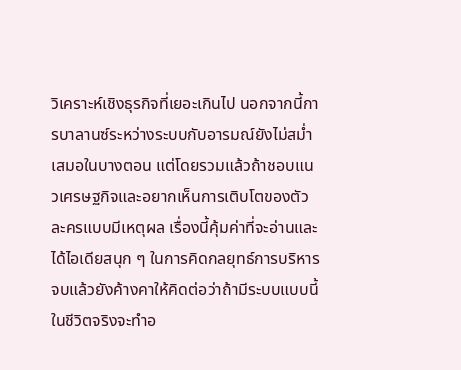วิเคราะห์เชิงธุรกิจที่เยอะเกินไป นอกจากนี้การบาลานซ์ระหว่างระบบกับอารมณ์ยังไม่สม่ำเสมอในบางตอน แต่โดยรวมแล้วถ้าชอบแนวเศรษฐกิจและอยากเห็นการเติบโตของตัวละครแบบมีเหตุผล เรื่องนี้คุ้มค่าที่จะอ่านและได้ไอเดียสนุก ๆ ในการคิดกลยุทธ์การบริหาร จบแล้วยังค้างคาให้คิดต่อว่าถ้ามีระบบแบบนี้ในชีวิตจริงจะทำอ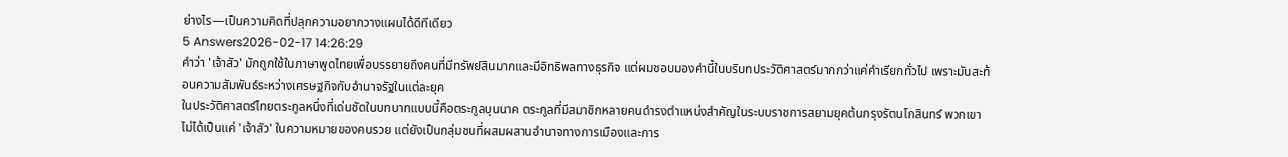ย่างไร—เป็นความคิดที่ปลุกความอยากวางแผนได้ดีทีเดียว
5 Answers2026-02-17 14:26:29
คำว่า 'เจ้าสัว' มักถูกใช้ในภาษาพูดไทยเพื่อบรรยายถึงคนที่มีทรัพย์สินมากและมีอิทธิพลทางธุรกิจ แต่ผมชอบมองคำนี้ในบริบทประวัติศาสตร์มากกว่าแค่คำเรียกทั่วไป เพราะมันสะท้อนความสัมพันธ์ระหว่างเศรษฐกิจกับอำนาจรัฐในแต่ละยุค
ในประวัติศาสตร์ไทยตระกูลหนึ่งที่เด่นชัดในบทบาทแบบนี้คือตระกูลบุนนาค ตระกูลที่มีสมาชิกหลายคนดำรงตำแหน่งสำคัญในระบบราชการสยามยุคต้นกรุงรัตนโกสินทร์ พวกเขาไม่ได้เป็นแค่ 'เจ้าสัว' ในความหมายของคนรวย แต่ยังเป็นกลุ่มชนที่ผสมผสานอำนาจทางการเมืองและการ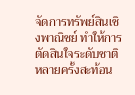จัดการทรัพย์สินเชิงพาณิชย์ ทำให้การตัดสินใจระดับชาติหลายครั้งสะท้อน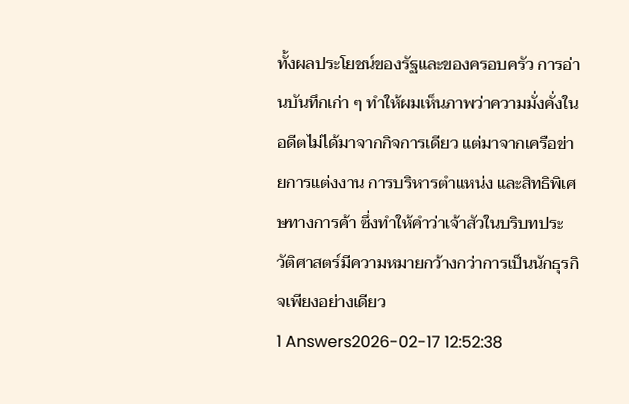ทั้งผลประโยชน์ของรัฐและของครอบครัว การอ่านบันทึกเก่า ๆ ทำให้ผมเห็นภาพว่าความมั่งคั่งในอดีตไม่ได้มาจากกิจการเดียว แต่มาจากเครือข่ายการแต่งงาน การบริหารตำแหน่ง และสิทธิพิเศษทางการค้า ซึ่งทำให้คำว่าเจ้าสัวในบริบทประวัติศาสตร์มีความหมายกว้างกว่าการเป็นนักธุรกิจเพียงอย่างเดียว
1 Answers2026-02-17 12:52:38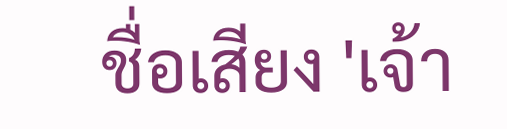ชื่อเสียง 'เจ้า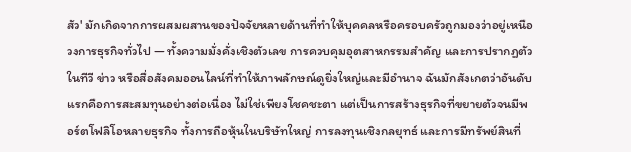สัว' มักเกิดจากการผสมผสานของปัจจัยหลายด้านที่ทำให้บุคคลหรือครอบครัวถูกมองว่าอยู่เหนือวงการธุรกิจทั่วไป — ทั้งความมั่งคั่งเชิงตัวเลข การควบคุมอุตสาหกรรมสำคัญ และการปรากฏตัวในทีวี ข่าว หรือสื่อสังคมออนไลน์ที่ทำให้ภาพลักษณ์ดูยิ่งใหญ่และมีอำนาจ ฉันมักสังเกตว่าอันดับแรกคือการสะสมทุนอย่างต่อเนื่อง ไม่ใช่เพียงโชคชะตา แต่เป็นการสร้างธุรกิจที่ขยายตัวจนมีพอร์ตโฟลิโอหลายธุรกิจ ทั้งการถือหุ้นในบริษัทใหญ่ การลงทุนเชิงกลยุทธ์ และการมีทรัพย์สินที่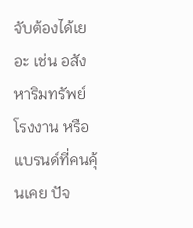จับต้องได้เยอะ เช่น อสังหาริมทรัพย์ โรงงาน หรือแบรนด์ที่คนคุ้นเคย ปัจ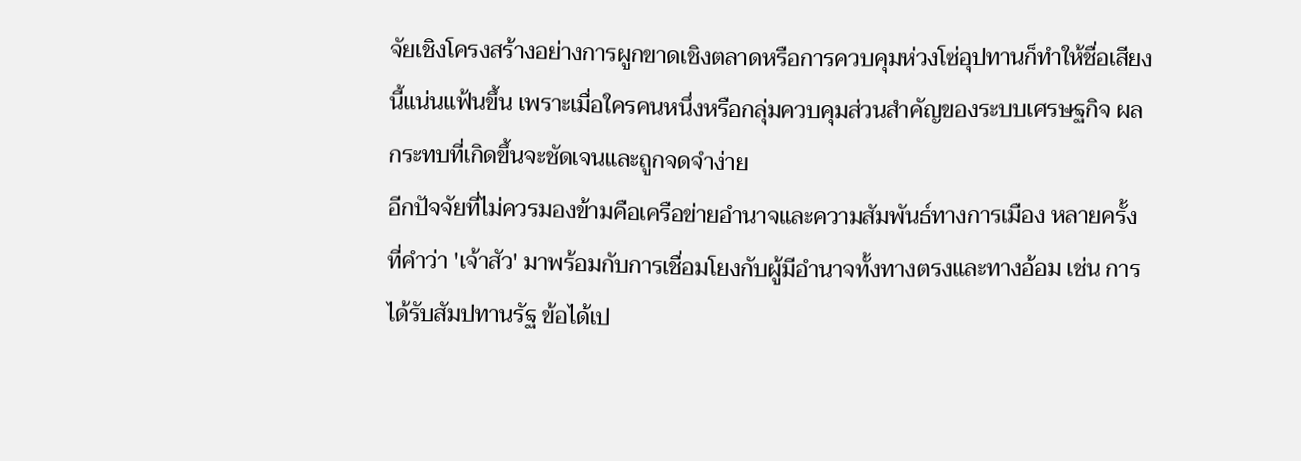จัยเชิงโครงสร้างอย่างการผูกขาดเชิงตลาดหรือการควบคุมห่วงโซ่อุปทานก็ทำให้ชื่อเสียงนี้แน่นแฟ้นขึ้น เพราะเมื่อใครคนหนึ่งหรือกลุ่มควบคุมส่วนสำคัญของระบบเศรษฐกิจ ผลกระทบที่เกิดขึ้นจะชัดเจนและถูกจดจำง่าย
อีกปัจจัยที่ไม่ควรมองข้ามคือเครือข่ายอำนาจและความสัมพันธ์ทางการเมือง หลายครั้งที่คำว่า 'เจ้าสัว' มาพร้อมกับการเชื่อมโยงกับผู้มีอำนาจทั้งทางตรงและทางอ้อม เช่น การได้รับสัมปทานรัฐ ข้อได้เป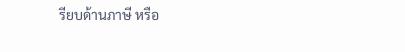รียบด้านภาษี หรือ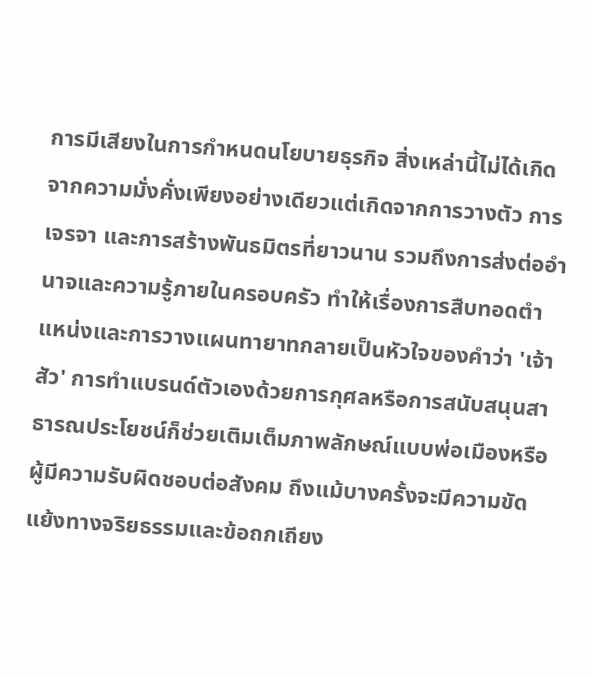การมีเสียงในการกำหนดนโยบายธุรกิจ สิ่งเหล่านี้ไม่ได้เกิดจากความมั่งคั่งเพียงอย่างเดียวแต่เกิดจากการวางตัว การเจรจา และการสร้างพันธมิตรที่ยาวนาน รวมถึงการส่งต่ออำนาจและความรู้ภายในครอบครัว ทำให้เรื่องการสืบทอดตำแหน่งและการวางแผนทายาทกลายเป็นหัวใจของคำว่า 'เจ้าสัว' การทำแบรนด์ตัวเองด้วยการกุศลหรือการสนับสนุนสาธารณประโยชน์ก็ช่วยเติมเต็มภาพลักษณ์แบบพ่อเมืองหรือผู้มีความรับผิดชอบต่อสังคม ถึงแม้บางครั้งจะมีความขัดแย้งทางจริยธรรมและข้อถกเถียง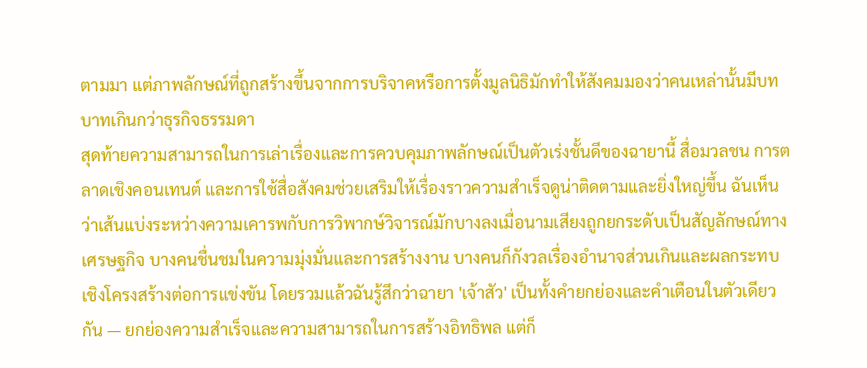ตามมา แต่ภาพลักษณ์ที่ถูกสร้างขึ้นจากการบริจาคหรือการตั้งมูลนิธิมักทำให้สังคมมองว่าคนเหล่านั้นมีบทบาทเกินกว่าธุรกิจธรรมดา
สุดท้ายความสามารถในการเล่าเรื่องและการควบคุมภาพลักษณ์เป็นตัวเร่งชั้นดีของฉายานี้ สื่อมวลชน การตลาดเชิงคอนเทนต์ และการใช้สื่อสังคมช่วยเสริมให้เรื่องราวความสำเร็จดูน่าติดตามและยิ่งใหญ่ขึ้น ฉันเห็นว่าเส้นแบ่งระหว่างความเคารพกับการวิพากษ์วิจารณ์มักบางลงเมื่อนามเสียงถูกยกระดับเป็นสัญลักษณ์ทางเศรษฐกิจ บางคนชื่นชมในความมุ่งมั่นและการสร้างงาน บางคนก็กังวลเรื่องอำนาจส่วนเกินและผลกระทบเชิงโครงสร้างต่อการแข่งขัน โดยรวมแล้วฉันรู้สึกว่าฉายา 'เจ้าสัว' เป็นทั้งคำยกย่องและคำเตือนในตัวเดียวกัน — ยกย่องความสำเร็จและความสามารถในการสร้างอิทธิพล แต่ก็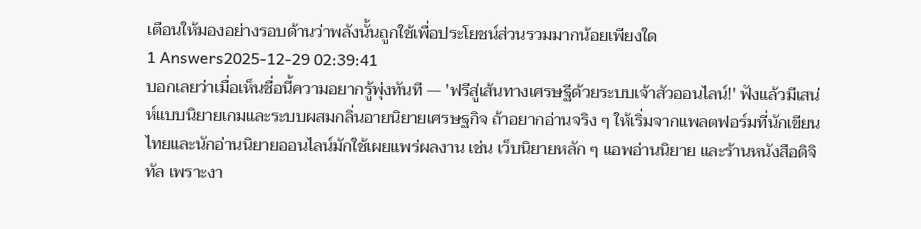เตือนให้มองอย่างรอบด้านว่าพลังนั้นถูกใช้เพื่อประโยชน์ส่วนรวมมากน้อยเพียงใด
1 Answers2025-12-29 02:39:41
บอกเลยว่าเมื่อเห็นชื่อนี้ความอยากรู้พุ่งทันที — 'ฟรีสู่เส้นทางเศรษฐีด้วยระบบเจ้าสัวออนไลน์!' ฟังแล้วมีเสน่ห์แบบนิยายเกมและระบบผสมกลิ่นอายนิยายเศรษฐกิจ ถ้าอยากอ่านจริง ๆ ให้เริ่มจากแพลตฟอร์มที่นักเขียนไทยและนักอ่านนิยายออนไลน์มักใช้เผยแพร่ผลงาน เช่น เว็บนิยายหลัก ๆ แอพอ่านนิยาย และร้านหนังสือดิจิทัล เพราะงา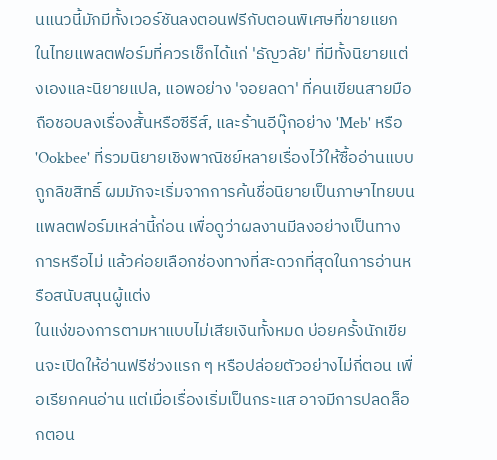นแนวนี้มักมีทั้งเวอร์ชันลงตอนฟรีกับตอนพิเศษที่ขายแยก ในไทยแพลตฟอร์มที่ควรเช็กได้แก่ 'ธัญวลัย' ที่มีทั้งนิยายแต่งเองและนิยายแปล, แอพอย่าง 'จอยลดา' ที่คนเขียนสายมือถือชอบลงเรื่องสั้นหรือซีรีส์, และร้านอีบุ๊กอย่าง 'Meb' หรือ 'Ookbee' ที่รวมนิยายเชิงพาณิชย์หลายเรื่องไว้ให้ซื้ออ่านแบบถูกลิขสิทธิ์ ผมมักจะเริ่มจากการค้นชื่อนิยายเป็นภาษาไทยบนแพลตฟอร์มเหล่านี้ก่อน เพื่อดูว่าผลงานมีลงอย่างเป็นทางการหรือไม่ แล้วค่อยเลือกช่องทางที่สะดวกที่สุดในการอ่านหรือสนับสนุนผู้แต่ง
ในแง่ของการตามหาแบบไม่เสียเงินทั้งหมด บ่อยครั้งนักเขียนจะเปิดให้อ่านฟรีช่วงแรก ๆ หรือปล่อยตัวอย่างไม่กี่ตอน เพื่อเรียกคนอ่าน แต่เมื่อเรื่องเริ่มเป็นกระแส อาจมีการปลดล็อกตอน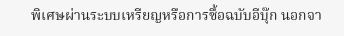พิเศษผ่านระบบเหรียญหรือการซื้อฉบับอีบุ๊ก นอกจา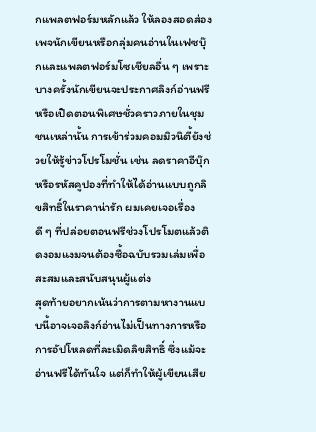กแพลตฟอร์มหลักแล้ว ให้ลองสอดส่องเพจนักเขียนหรือกลุ่มคนอ่านในเฟซบุ๊กและแพลตฟอร์มโซเชียลอื่น ๆ เพราะบางครั้งนักเขียนจะประกาศลิงก์อ่านฟรีหรือเปิดตอนพิเศษชั่วคราวภายในชุมชนเหล่านั้น การเข้าร่วมคอมมิวนิตี้ยังช่วยให้รู้ข่าวโปรโมชั่น เช่น ลดราคาอีบุ๊ก หรือรหัสคูปองที่ทำให้ได้อ่านแบบถูกลิขสิทธิ์ในราคาน่ารัก ผมเคยเจอเรื่องดี ๆ ที่ปล่อยตอนฟรีช่วงโปรโมตแล้วติดงอมแงมจนต้องซื้อฉบับรวมเล่มเพื่อสะสมและสนับสนุนผู้แต่ง
สุดท้ายอยากเน้นว่าการตามหางานแบบนี้อาจเจอลิงก์อ่านไม่เป็นทางการหรือการอัปโหลดที่ละเมิดลิขสิทธิ์ ซึ่งแม้จะอ่านฟรีได้ทันใจ แต่ก็ทำให้ผู้เขียนเสีย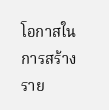โอกาสในการสร้างราย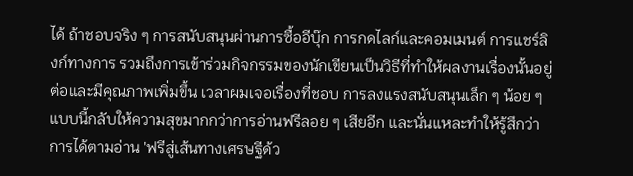ได้ ถ้าชอบจริง ๆ การสนับสนุนผ่านการซื้ออีบุ๊ก การกดไลก์และคอมเมนต์ การแชร์ลิงก์ทางการ รวมถึงการเข้าร่วมกิจกรรมของนักเขียนเป็นวิธีที่ทำให้ผลงานเรื่องนั้นอยู่ต่อและมีคุณภาพเพิ่มขึ้น เวลาผมเจอเรื่องที่ชอบ การลงแรงสนับสนุนเล็ก ๆ น้อย ๆ แบบนี้กลับให้ความสุขมากกว่าการอ่านฟรีลอย ๆ เสียอีก และนั่นแหละทำให้รู้สึกว่าการได้ตามอ่าน 'ฟรีสู่เส้นทางเศรษฐีด้ว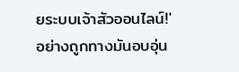ยระบบเจ้าสัวออนไลน์!' อย่างถูกทางมันอบอุ่น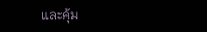และคุ้ม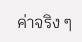ค่าจริง ๆ